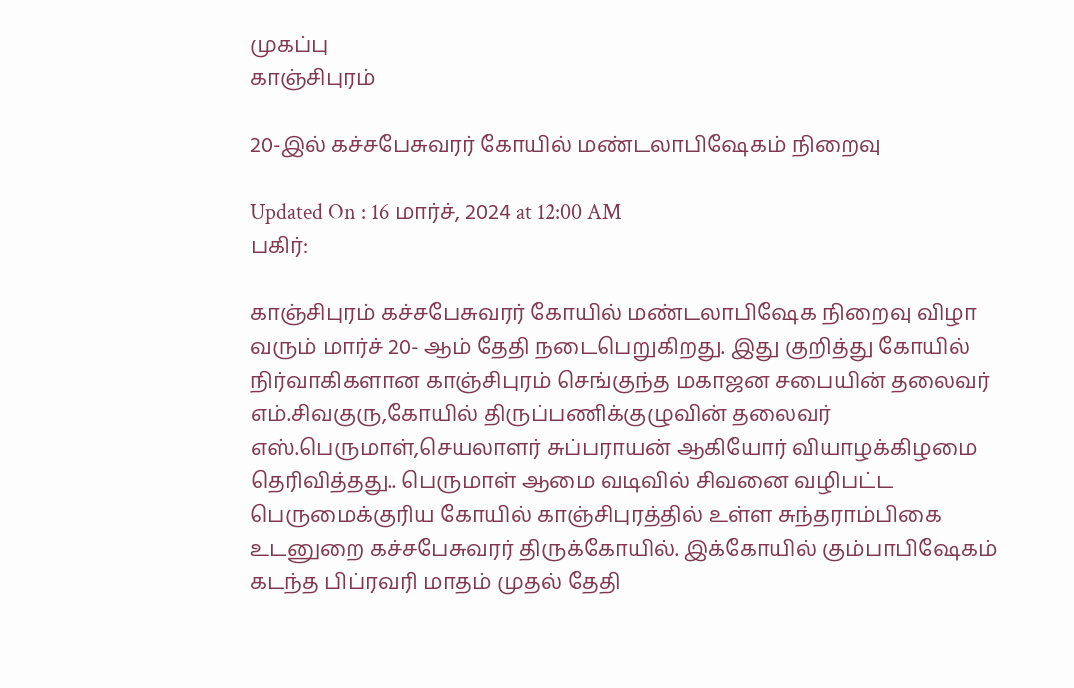முகப்பு
காஞ்சிபுரம்

20-இல் கச்சபேசுவரர் கோயில் மண்டலாபிஷேகம் நிறைவு

Updated On : 16 மார்ச், 2024 at 12:00 AM
பகிர்:

காஞ்சிபுரம் கச்சபேசுவரர் கோயில் மண்டலாபிஷேக நிறைவு விழா வரும் மார்ச் 20- ஆம் தேதி நடைபெறுகிறது. இது குறித்து கோயில் நிர்வாகிகளான காஞ்சிபுரம் செங்குந்த மகாஜன சபையின் தலைவர் எம்.சிவகுரு,கோயில் திருப்பணிக்குழுவின் தலைவர் எஸ்.பெருமாள்,செயலாளர் சுப்பராயன் ஆகியோர் வியாழக்கிழமை தெரிவித்தது.. பெருமாள் ஆமை வடிவில் சிவனை வழிபட்ட பெருமைக்குரிய கோயில் காஞ்சிபுரத்தில் உள்ள சுந்தராம்பிகை உடனுறை கச்சபேசுவரர் திருக்கோயில். இக்கோயில் கும்பாபிஷேகம் கடந்த பிப்ரவரி மாதம் முதல் தேதி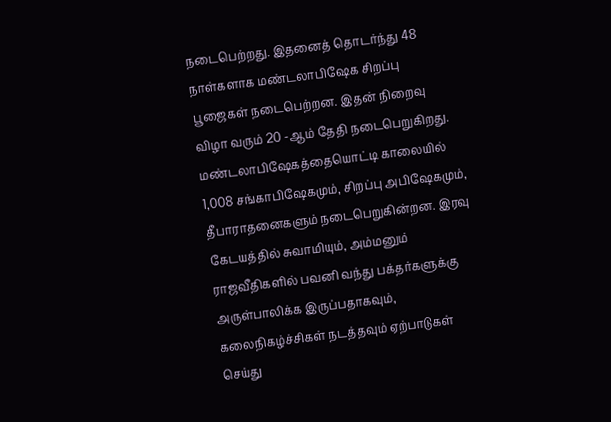நடைபெற்றது. இதனைத் தொடர்ந்து 48 நாள்களாக மண்டலாபிஷேக சிறப்பு பூஜைகள் நடைபெற்றன. இதன் நிறைவு விழா வரும் 20 -ஆம் தேதி நடைபெறுகிறது. மண்டலாபிஷேகத்தையொட்டி காலையில் 1,008 சங்காபிஷேகமும், சிறப்பு அபிஷேகமும், தீபாராதனைகளும் நடைபெறுகின்றன. இரவு கேடயத்தில் சுவாமியும், அம்மனும் ராஜவீதிகளில் பவனி வந்து பக்தர்களுக்கு அருள்பாலிக்க இருப்பதாகவும், கலைநிகழ்ச்சிகள் நடத்தவும் ஏற்பாடுகள் செய்து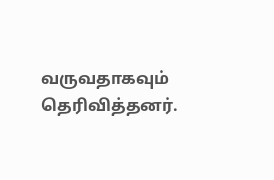வருவதாகவும் தெரிவித்தனர்.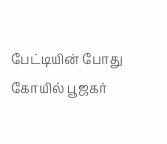பேட்டியின் போது கோயில் பூஜகர்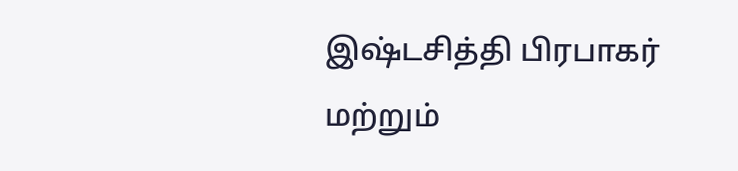இஷ்டசித்தி பிரபாகர் மற்றும்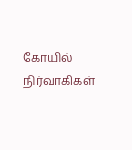கோயில் நிர்வாகிகள்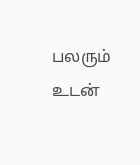பலரும் உடன்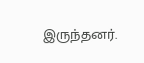இருந்தனர்.